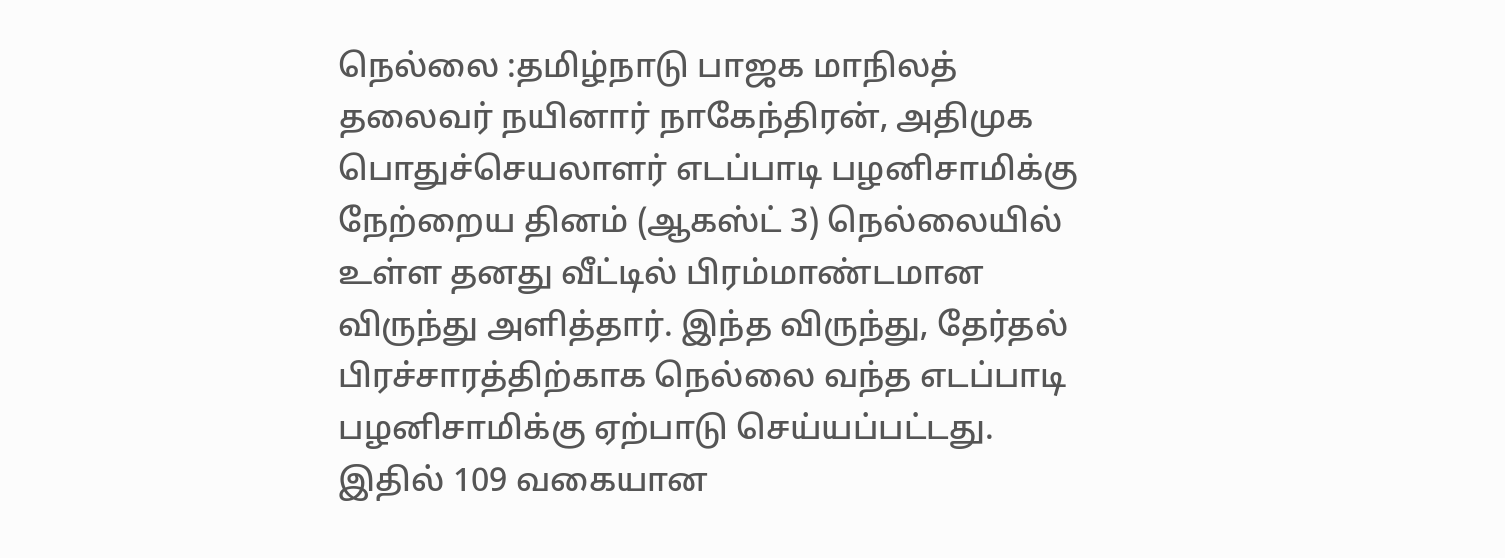நெல்லை :தமிழ்நாடு பாஜக மாநிலத் தலைவர் நயினார் நாகேந்திரன், அதிமுக பொதுச்செயலாளர் எடப்பாடி பழனிசாமிக்கு நேற்றைய தினம் (ஆகஸ்ட் 3) நெல்லையில் உள்ள தனது வீட்டில் பிரம்மாண்டமான விருந்து அளித்தார். இந்த விருந்து, தேர்தல் பிரச்சாரத்திற்காக நெல்லை வந்த எடப்பாடி பழனிசாமிக்கு ஏற்பாடு செய்யப்பட்டது.
இதில் 109 வகையான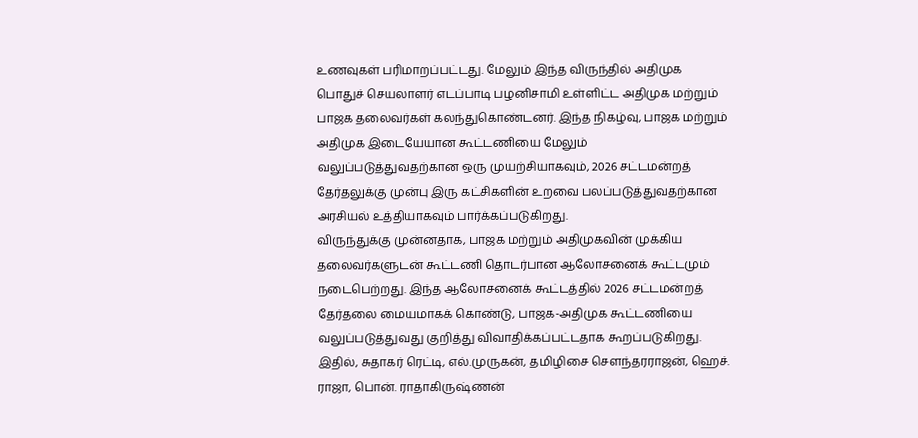உணவுகள் பரிமாறப்பட்டது. மேலும் இந்த விருந்தில் அதிமுக பொதுச் செயலாளர் எடப்பாடி பழனிசாமி உள்ளிட்ட அதிமுக மற்றும் பாஜக தலைவர்கள் கலந்துகொண்டனர். இந்த நிகழ்வு, பாஜக மற்றும் அதிமுக இடையேயான கூட்டணியை மேலும் வலுப்படுத்துவதற்கான ஒரு முயற்சியாகவும், 2026 சட்டமன்றத் தேர்தலுக்கு முன்பு இரு கட்சிகளின் உறவை பலப்படுத்துவதற்கான அரசியல் உத்தியாகவும் பார்க்கப்படுகிறது.
விருந்துக்கு முன்னதாக, பாஜக மற்றும் அதிமுகவின் முக்கிய தலைவர்களுடன் கூட்டணி தொடர்பான ஆலோசனைக் கூட்டமும் நடைபெற்றது. இந்த ஆலோசனைக் கூட்டத்தில் 2026 சட்டமன்றத் தேர்தலை மையமாகக் கொண்டு, பாஜக-அதிமுக கூட்டணியை வலுப்படுத்துவது குறித்து விவாதிக்கப்பட்டதாக கூறப்படுகிறது. இதில், சுதாகர் ரெட்டி, எல்.முருகன், தமிழிசை சௌந்தரராஜன், ஹெச். ராஜா, பொன். ராதாகிருஷ்ணன்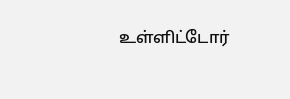உள்ளிட்டோர்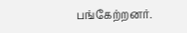பங்கேற்றனர்.